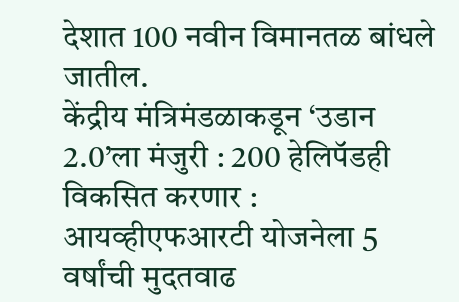देशात 100 नवीन विमानतळ बांधले जातील.
केंद्रीय मंत्रिमंडळाकडून ‘उडान 2.0’ला मंजुरी : 200 हेलिपॅडही विकसित करणार : आयव्हीएफआरटी योजनेला 5 वर्षांची मुदतवाढ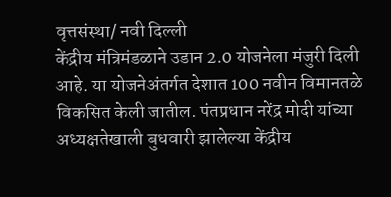वृत्तसंस्था/ नवी दिल्ली
केंद्रीय मंत्रिमंडळाने उडान 2.0 योजनेला मंजुरी दिली आहे. या योजनेअंतर्गत देशात 100 नवीन विमानतळे विकसित केली जातील. पंतप्रधान नरेंद्र मोदी यांच्या अध्यक्षतेखाली बुधवारी झालेल्या केंद्रीय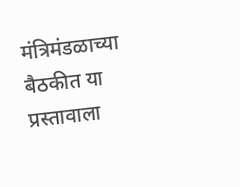मंत्रिमंडळाच्या बैठकीत या प्रस्तावाला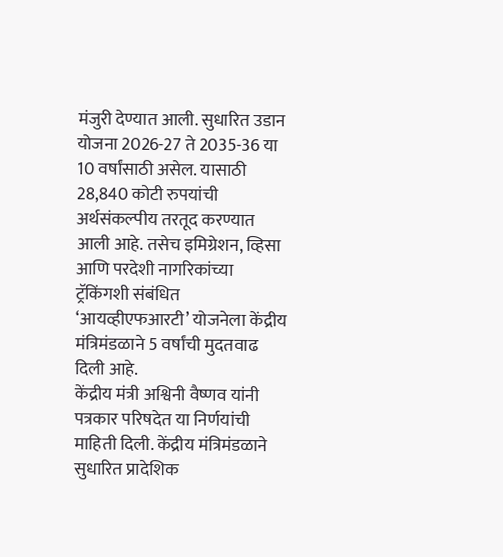मंजुरी देण्यात आली. सुधारित उडान योजना 2026-27 ते 2035-36 या 10 वर्षांसाठी असेल. यासाठी 28,840 कोटी रुपयांची अर्थसंकल्पीय तरतूद करण्यात आली आहे. तसेच इमिग्रेशन, व्हिसा आणि परदेशी नागरिकांच्या ट्रॅकिंगशी संबंधित ‘आयव्हीएफआरटी’ योजनेला केंद्रीय मंत्रिमंडळाने 5 वर्षांची मुदतवाढ दिली आहे.
केंद्रीय मंत्री अश्विनी वैष्णव यांनी पत्रकार परिषदेत या निर्णयांची माहिती दिली. केंद्रीय मंत्रिमंडळाने सुधारित प्रादेशिक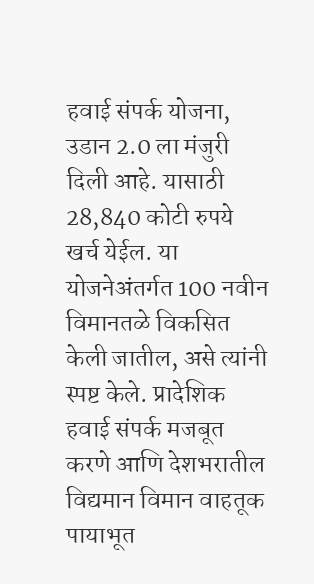हवाई संपर्क योजना, उडान 2.0 ला मंजुरी दिली आहे. यासाठी 28,840 कोटी रुपये खर्च येईल. या योजनेअंतर्गत 100 नवीन विमानतळे विकसित केली जातील, असे त्यांनी स्पष्ट केले. प्रादेशिक हवाई संपर्क मजबूत करणे आणि देशभरातील विद्यमान विमान वाहतूक पायाभूत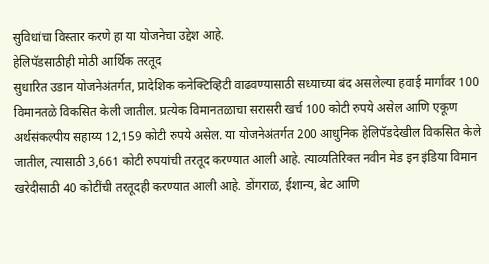सुविधांचा विस्तार करणे हा या योजनेचा उद्देश आहे.
हेलिपॅडसाठीही मोठी आर्थिक तरतूद
सुधारित उडान योजनेअंतर्गत, प्रादेशिक कनेक्टिव्हिटी वाढवण्यासाठी सध्याच्या बंद असलेल्या हवाई मार्गांवर 100 विमानतळे विकसित केली जातील. प्रत्येक विमानतळाचा सरासरी खर्च 100 कोटी रुपये असेल आणि एकूण अर्थसंकल्पीय सहाय्य 12,159 कोटी रुपये असेल. या योजनेअंतर्गत 200 आधुनिक हेलिपॅडदेखील विकसित केले जातील, त्यासाठी 3,661 कोटी रुपयांची तरतूद करण्यात आली आहे. त्याव्यतिरिक्त नवीन मेड इन इंडिया विमान खरेदीसाठी 40 कोटींची तरतूदही करण्यात आली आहे. डोंगराळ, ईशान्य, बेट आणि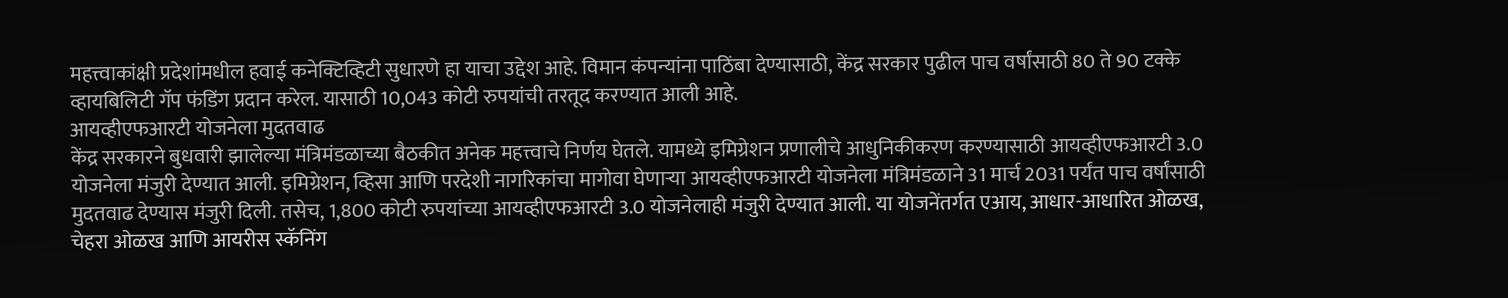महत्त्वाकांक्षी प्रदेशांमधील हवाई कनेक्टिव्हिटी सुधारणे हा याचा उद्देश आहे. विमान कंपन्यांना पाठिंबा देण्यासाठी, केंद्र सरकार पुढील पाच वर्षांसाठी 80 ते 90 टक्के व्हायबिलिटी गॅप फंडिंग प्रदान करेल. यासाठी 10,043 कोटी रुपयांची तरतूद करण्यात आली आहे.
आयव्हीएफआरटी योजनेला मुदतवाढ
केंद्र सरकारने बुधवारी झालेल्या मंत्रिमंडळाच्या बैठकीत अनेक महत्त्वाचे निर्णय घेतले. यामध्ये इमिग्रेशन प्रणालीचे आधुनिकीकरण करण्यासाठी आयव्हीएफआरटी 3.0 योजनेला मंजुरी देण्यात आली. इमिग्रेशन, व्हिसा आणि परदेशी नागरिकांचा मागोवा घेणाऱ्या आयव्हीएफआरटी योजनेला मंत्रिमंडळाने 31 मार्च 2031 पर्यंत पाच वर्षांसाठी मुदतवाढ देण्यास मंजुरी दिली. तसेच, 1,800 कोटी रुपयांच्या आयव्हीएफआरटी 3.0 योजनेलाही मंजुरी देण्यात आली. या योजनेंतर्गत एआय, आधार-आधारित ओळख, चेहरा ओळख आणि आयरीस स्कॅनिंग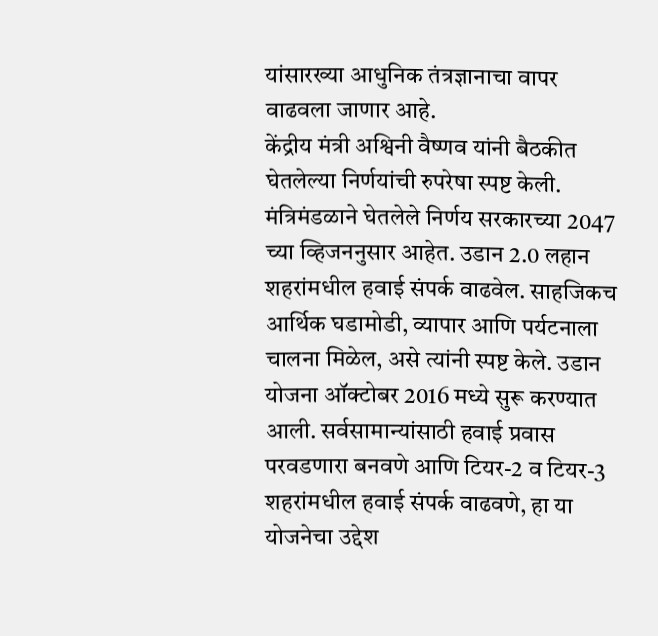यांसारख्या आधुनिक तंत्रज्ञानाचा वापर वाढवला जाणार आहे.
केंद्रीय मंत्री अश्विनी वैष्णव यांनी बैठकीत घेतलेल्या निर्णयांची रुपरेषा स्पष्ट केली. मंत्रिमंडळाने घेतलेले निर्णय सरकारच्या 2047 च्या व्हिजननुसार आहेत. उडान 2.0 लहान शहरांमधील हवाई संपर्क वाढवेल. साहजिकच आर्थिक घडामोडी, व्यापार आणि पर्यटनाला चालना मिळेल, असे त्यांनी स्पष्ट केले. उडान योजना ऑक्टोबर 2016 मध्ये सुरू करण्यात आली. सर्वसामान्यांसाठी हवाई प्रवास परवडणारा बनवणे आणि टियर-2 व टियर-3 शहरांमधील हवाई संपर्क वाढवणे, हा या योजनेचा उद्देश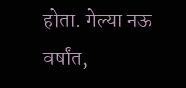होता. गेल्या नऊ वर्षांत,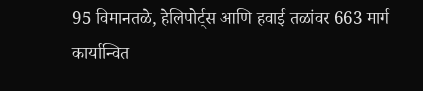95 विमानतळे, हेलिपोर्ट्स आणि हवाई तळांवर 663 मार्ग कार्यान्वित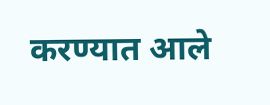करण्यात आले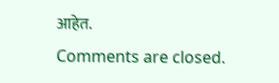आहेत.
Comments are closed.